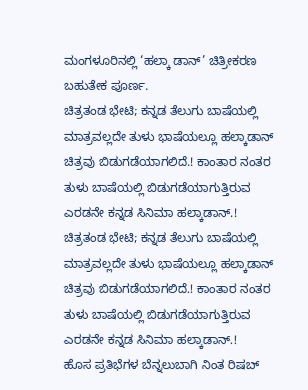ಮಂಗಳೂರಿನಲ್ಲಿ ‘ಹಲ್ಕಾ ಡಾನ್’ ಚಿತ್ರೀಕರಣ ಬಹುತೇಕ ಪೂರ್ಣ.
ಚಿತ್ರತಂಡ ಭೇಟಿ; ಕನ್ನಡ ತೆಲುಗು ಬಾಷೆಯಲ್ಲಿ ಮಾತ್ರವಲ್ಲದೇ ತುಳು ಭಾಷೆಯಲ್ಲೂ ಹಲ್ಕಾಡಾನ್ ಚಿತ್ರವು ಬಿಡುಗಡೆಯಾಗಲಿದೆ.! ಕಾಂತಾರ ನಂತರ ತುಳು ಬಾಷೆಯಲ್ಲಿ ಬಿಡುಗಡೆಯಾಗುತ್ತಿರುವ ಎರಡನೇ ಕನ್ನಡ ಸಿನಿಮಾ ಹಲ್ಕಾಡಾನ್.!
ಚಿತ್ರತಂಡ ಭೇಟಿ; ಕನ್ನಡ ತೆಲುಗು ಬಾಷೆಯಲ್ಲಿ ಮಾತ್ರವಲ್ಲದೇ ತುಳು ಭಾಷೆಯಲ್ಲೂ ಹಲ್ಕಾಡಾನ್ ಚಿತ್ರವು ಬಿಡುಗಡೆಯಾಗಲಿದೆ.! ಕಾಂತಾರ ನಂತರ ತುಳು ಬಾಷೆಯಲ್ಲಿ ಬಿಡುಗಡೆಯಾಗುತ್ತಿರುವ ಎರಡನೇ ಕನ್ನಡ ಸಿನಿಮಾ ಹಲ್ಕಾಡಾನ್.!
ಹೊಸ ಪ್ರತಿಭೆಗಳ ಬೆನ್ನಲುಬಾಗಿ ನಿಂತ ರಿಷಬ್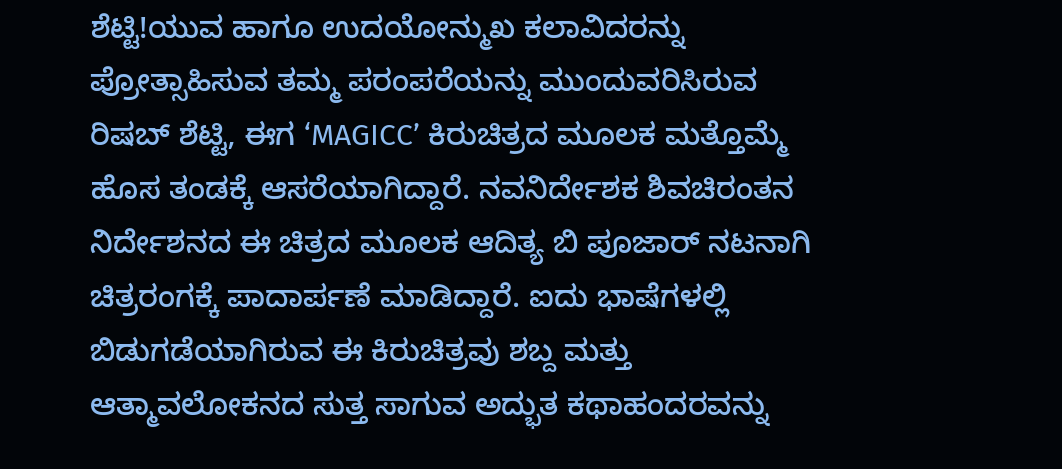ಶೆಟ್ಟಿ!ಯುವ ಹಾಗೂ ಉದಯೋನ್ಮುಖ ಕಲಾವಿದರನ್ನು ಪ್ರೋತ್ಸಾಹಿಸುವ ತಮ್ಮ ಪರಂಪರೆಯನ್ನು ಮುಂದುವರಿಸಿರುವ ರಿಷಬ್ ಶೆಟ್ಟಿ, ಈಗ ‘MAGICC’ ಕಿರುಚಿತ್ರದ ಮೂಲಕ ಮತ್ತೊಮ್ಮೆ ಹೊಸ ತಂಡಕ್ಕೆ ಆಸರೆಯಾಗಿದ್ದಾರೆ. ನವನಿರ್ದೇಶಕ ಶಿವಚಿರಂತನ ನಿರ್ದೇಶನದ ಈ ಚಿತ್ರದ ಮೂಲಕ ಆದಿತ್ಯ ಬಿ ಪೂಜಾರ್ ನಟನಾಗಿ ಚಿತ್ರರಂಗಕ್ಕೆ ಪಾದಾರ್ಪಣೆ ಮಾಡಿದ್ದಾರೆ. ಐದು ಭಾಷೆಗಳಲ್ಲಿ ಬಿಡುಗಡೆಯಾಗಿರುವ ಈ ಕಿರುಚಿತ್ರವು ಶಬ್ದ ಮತ್ತು ಆತ್ಮಾವಲೋಕನದ ಸುತ್ತ ಸಾಗುವ ಅದ್ಭುತ ಕಥಾಹಂದರವನ್ನು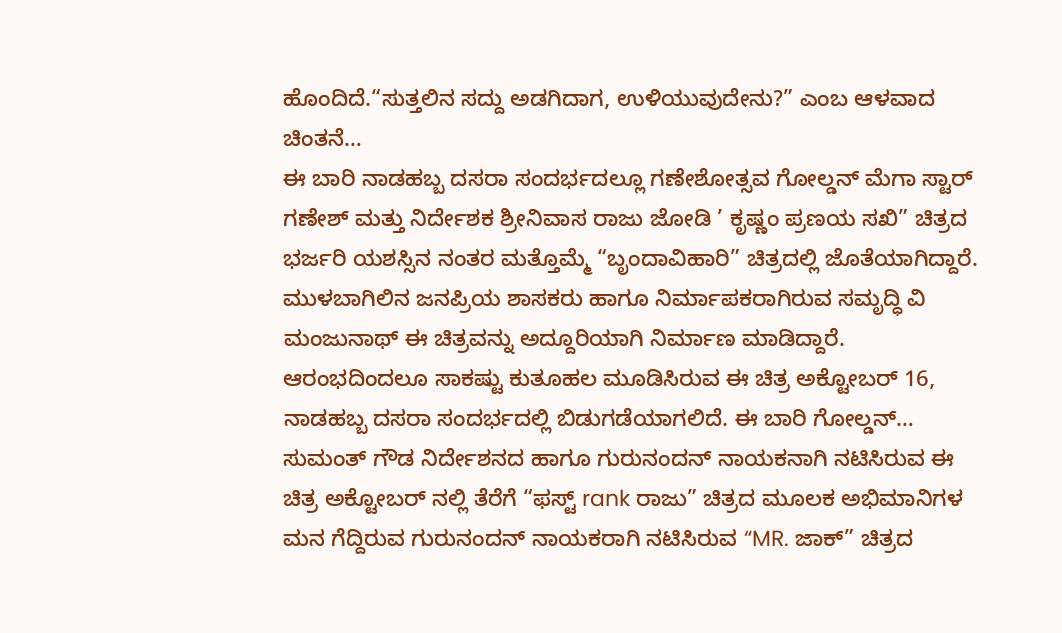ಹೊಂದಿದೆ.“ಸುತ್ತಲಿನ ಸದ್ದು ಅಡಗಿದಾಗ, ಉಳಿಯುವುದೇನು?” ಎಂಬ ಆಳವಾದ ಚಿಂತನೆ…
ಈ ಬಾರಿ ನಾಡಹಬ್ಬ ದಸರಾ ಸಂದರ್ಭದಲ್ಲೂ ಗಣೇಶೋತ್ಸವ ಗೋಲ್ಡನ್ ಮೆಗಾ ಸ್ಟಾರ್ ಗಣೇಶ್ ಮತ್ತು ನಿರ್ದೇಶಕ ಶ್ರೀನಿವಾಸ ರಾಜು ಜೋಡಿ ’ ಕೃಷ್ಣಂ ಪ್ರಣಯ ಸಖಿ” ಚಿತ್ರದ ಭರ್ಜರಿ ಯಶಸ್ಸಿನ ನಂತರ ಮತ್ತೊಮ್ಮೆ “ಬೃಂದಾವಿಹಾರಿ” ಚಿತ್ರದಲ್ಲಿ ಜೊತೆಯಾಗಿದ್ದಾರೆ. ಮುಳಬಾಗಿಲಿನ ಜನಪ್ರಿಯ ಶಾಸಕರು ಹಾಗೂ ನಿರ್ಮಾಪಕರಾಗಿರುವ ಸಮೃದ್ಧಿ ವಿ ಮಂಜುನಾಥ್ ಈ ಚಿತ್ರವನ್ನು ಅದ್ದೂರಿಯಾಗಿ ನಿರ್ಮಾಣ ಮಾಡಿದ್ದಾರೆ. ಆರಂಭದಿಂದಲೂ ಸಾಕಷ್ಟು ಕುತೂಹಲ ಮೂಡಿಸಿರುವ ಈ ಚಿತ್ರ ಅಕ್ಟೋಬರ್ 16, ನಾಡಹಬ್ಬ ದಸರಾ ಸಂದರ್ಭದಲ್ಲಿ ಬಿಡುಗಡೆಯಾಗಲಿದೆ. ಈ ಬಾರಿ ಗೋಲ್ಡನ್…
ಸುಮಂತ್ ಗೌಡ ನಿರ್ದೇಶನದ ಹಾಗೂ ಗುರುನಂದನ್ ನಾಯಕನಾಗಿ ನಟಿಸಿರುವ ಈ ಚಿತ್ರ ಅಕ್ಟೋಬರ್ ನಲ್ಲಿ ತೆರೆಗೆ “ಫಸ್ಟ್ rank ರಾಜು” ಚಿತ್ರದ ಮೂಲಕ ಅಭಿಮಾನಿಗಳ ಮನ ಗೆದ್ದಿರುವ ಗುರುನಂದನ್ ನಾಯಕರಾಗಿ ನಟಿಸಿರುವ “MR. ಜಾಕ್” ಚಿತ್ರದ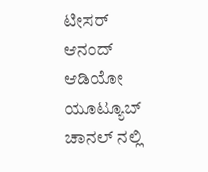ಟೀಸರ್ ಆನಂದ್ ಆಡಿಯೋ ಯೂಟ್ಯೂಬ್ ಚಾನಲ್ ನಲ್ಲಿ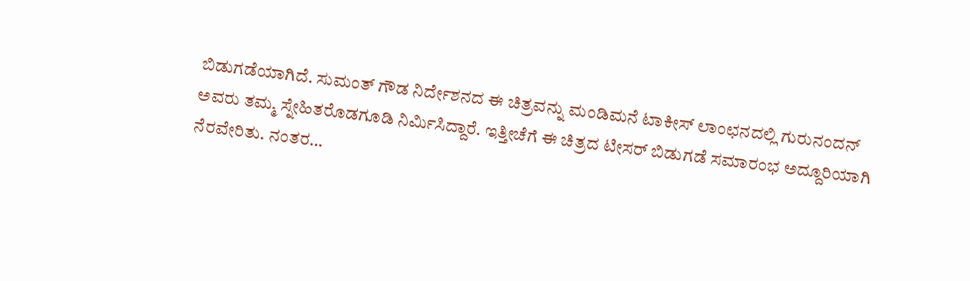ಬಿಡುಗಡೆಯಾಗಿದೆ. ಸುಮಂತ್ ಗೌಡ ನಿರ್ದೇಶನದ ಈ ಚಿತ್ರವನ್ನು ಮಂಡಿಮನೆ ಟಾಕೀಸ್ ಲಾಂಛನದಲ್ಲಿ ಗುರುನಂದನ್ ಅವರು ತಮ್ಮ ಸ್ನೇಹಿತರೊಡಗೂಡಿ ನಿರ್ಮಿಸಿದ್ದಾರೆ. ಇತ್ತೀಚೆಗೆ ಈ ಚಿತ್ರದ ಟೀಸರ್ ಬಿಡುಗಡೆ ಸಮಾರಂಭ ಅದ್ದೂರಿಯಾಗಿ ನೆರವೇರಿತು. ನಂತರ…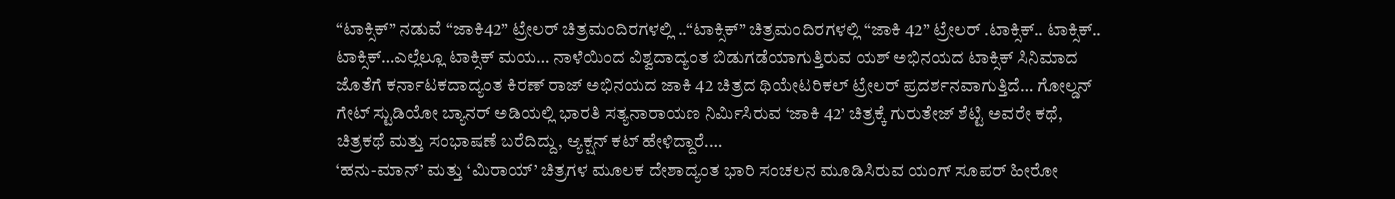“ಟಾಕ್ಸಿಕ್” ನಡುವೆ “ಜಾಕಿ42” ಟ್ರೇಲರ್ ಚಿತ್ರಮಂದಿರಗಳಲ್ಲಿ ..“ಟಾಕ್ಸಿಕ್” ಚಿತ್ರಮಂದಿರಗಳಲ್ಲಿ “ಜಾಕಿ 42” ಟ್ರೇಲರ್ .ಟಾಕ್ಸಿಕ್.. ಟಾಕ್ಸಿಕ್.. ಟಾಕ್ಸಿಕ್…ಎಲ್ಲೆಲ್ಲೂ ಟಾಕ್ಸಿಕ್ ಮಯ… ನಾಳೆಯಿಂದ ವಿಶ್ವದಾದ್ಯಂತ ಬಿಡುಗಡೆಯಾಗುತ್ತಿರುವ ಯಶ್ ಅಭಿನಯದ ಟಾಕ್ಸಿಕ್ ಸಿನಿಮಾದ ಜೊತೆಗೆ ಕರ್ನಾಟಕದಾದ್ಯಂತ ಕಿರಣ್ ರಾಜ್ ಅಭಿನಯದ ಜಾಕಿ 42 ಚಿತ್ರದ ಥಿಯೇಟರಿಕಲ್ ಟ್ರೇಲರ್ ಪ್ರದರ್ಶನವಾಗುತ್ತಿದೆ… ಗೋಲ್ಡನ್ ಗೇಟ್ ಸ್ಟುಡಿಯೋ ಬ್ಯಾನರ್ ಅಡಿಯಲ್ಲಿ ಭಾರತಿ ಸತ್ಯನಾರಾಯಣ ನಿರ್ಮಿಸಿರುವ ‘ಜಾಕಿ 42’ ಚಿತ್ರಕ್ಕೆ ಗುರುತೇಜ್ ಶೆಟ್ಟಿ ಅವರೇ ಕಥೆ, ಚಿತ್ರಕಥೆ ಮತ್ತು ಸಂಭಾಷಣೆ ಬರೆದಿದ್ದು, ಆ್ಯಕ್ಷನ್ ಕಟ್ ಹೇಳಿದ್ದಾರೆ.…
‘ಹನು-ಮಾನ್’ ಮತ್ತು ‘ಮಿರಾಯ್’ ಚಿತ್ರಗಳ ಮೂಲಕ ದೇಶಾದ್ಯಂತ ಭಾರಿ ಸಂಚಲನ ಮೂಡಿಸಿರುವ ಯಂಗ್ ಸೂಪರ್ ಹೀರೋ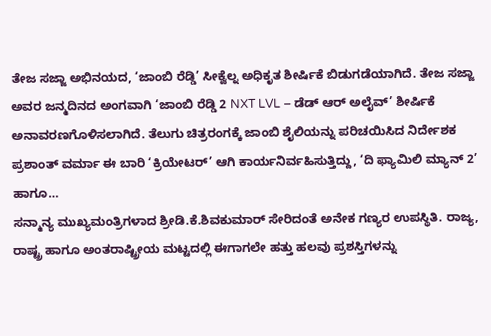ತೇಜ ಸಜ್ಜಾ ಅಭಿನಯದ, ‘ಜಾಂಬಿ ರೆಡ್ಡಿ’ ಸೀಕ್ವೆಲ್ನ ಅಧಿಕೃತ ಶೀರ್ಷಿಕೆ ಬಿಡುಗಡೆಯಾಗಿದೆ. ತೇಜ ಸಜ್ಜಾ ಅವರ ಜನ್ಮದಿನದ ಅಂಗವಾಗಿ ‘ಜಾಂಬಿ ರೆಡ್ಡಿ 2 NXT LVL – ಡೆಡ್ ಆರ್ ಅಲೈವ್’ ಶೀರ್ಷಿಕೆ ಅನಾವರಣಗೊಳಿಸಲಾಗಿದೆ. ತೆಲುಗು ಚಿತ್ರರಂಗಕ್ಕೆ ಜಾಂಬಿ ಶೈಲಿಯನ್ನು ಪರಿಚಯಿಸಿದ ನಿರ್ದೇಶಕ ಪ್ರಶಾಂತ್ ವರ್ಮಾ ಈ ಬಾರಿ ‘ಕ್ರಿಯೇಟರ್’ ಆಗಿ ಕಾರ್ಯನಿರ್ವಹಿಸುತ್ತಿದ್ದು, ‘ದಿ ಫ್ಯಾಮಿಲಿ ಮ್ಯಾನ್ 2’ ಹಾಗೂ…
ಸನ್ಮಾನ್ಯ ಮುಖ್ಯಮಂತ್ರಿಗಳಾದ ಶ್ರೀಡಿ.ಕೆ.ಶಿವಕುಮಾರ್ ಸೇರಿದಂತೆ ಅನೇಕ ಗಣ್ಯರ ಉಪಸ್ಥಿತಿ. ರಾಜ್ಯ, ರಾಷ್ಟ್ರ ಹಾಗೂ ಅಂತರಾಷ್ಟ್ರೀಯ ಮಟ್ಟದಲ್ಲಿ ಈಗಾಗಲೇ ಹತ್ತು ಹಲವು ಪ್ರಶಸ್ತಿಗಳನ್ನು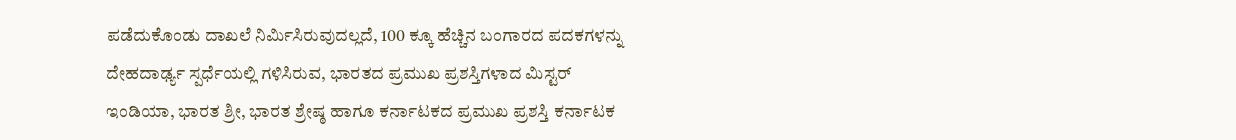ಪಡೆದುಕೊಂಡು ದಾಖಲೆ ನಿರ್ಮಿಸಿರುವುದಲ್ಲದೆ, 100 ಕ್ಕೂ ಹೆಚ್ಚಿನ ಬಂಗಾರದ ಪದಕಗಳನ್ನು ದೇಹದಾರ್ಢ್ಯ ಸ್ಪರ್ಧೆಯಲ್ಲಿ ಗಳಿಸಿರುವ, ಭಾರತದ ಪ್ರಮುಖ ಪ್ರಶಸ್ತಿಗಳಾದ ಮಿಸ್ಟರ್ ಇಂಡಿಯಾ, ಭಾರತ ಶ್ರೀ, ಭಾರತ ಶ್ರೇಷ್ಠ ಹಾಗೂ ಕರ್ನಾಟಕದ ಪ್ರಮುಖ ಪ್ರಶಸ್ತಿ ಕರ್ನಾಟಕ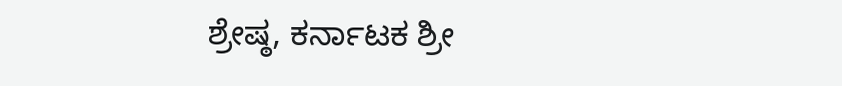ಶ್ರೇಷ್ಠ, ಕರ್ನಾಟಕ ಶ್ರೀ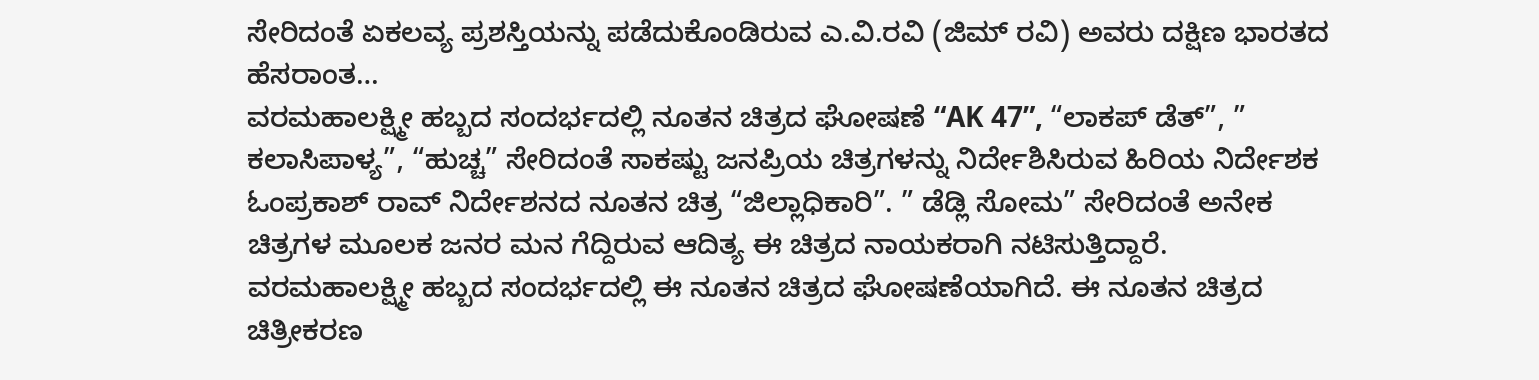ಸೇರಿದಂತೆ ಏಕಲವ್ಯ ಪ್ರಶಸ್ತಿಯನ್ನು ಪಡೆದುಕೊಂಡಿರುವ ಎ.ವಿ.ರವಿ (ಜಿಮ್ ರವಿ) ಅವರು ದಕ್ಷಿಣ ಭಾರತದ ಹೆಸರಾಂತ…
ವರಮಹಾಲಕ್ಷ್ಮೀ ಹಬ್ಬದ ಸಂದರ್ಭದಲ್ಲಿ ನೂತನ ಚಿತ್ರದ ಘೋಷಣೆ “AK 47”, “ಲಾಕಪ್ ಡೆತ್”, ” ಕಲಾಸಿಪಾಳ್ಯ”, “ಹುಚ್ಚ” ಸೇರಿದಂತೆ ಸಾಕಷ್ಟು ಜನಪ್ರಿಯ ಚಿತ್ರಗಳನ್ನು ನಿರ್ದೇಶಿಸಿರುವ ಹಿರಿಯ ನಿರ್ದೇಶಕ ಓಂಪ್ರಕಾಶ್ ರಾವ್ ನಿರ್ದೇಶನದ ನೂತನ ಚಿತ್ರ “ಜಿಲ್ಲಾಧಿಕಾರಿ”. ” ಡೆಡ್ಲಿ ಸೋಮ” ಸೇರಿದಂತೆ ಅನೇಕ ಚಿತ್ರಗಳ ಮೂಲಕ ಜನರ ಮನ ಗೆದ್ದಿರುವ ಆದಿತ್ಯ ಈ ಚಿತ್ರದ ನಾಯಕರಾಗಿ ನಟಿಸುತ್ತಿದ್ದಾರೆ. ವರಮಹಾಲಕ್ಷ್ಮೀ ಹಬ್ಬದ ಸಂದರ್ಭದಲ್ಲಿ ಈ ನೂತನ ಚಿತ್ರದ ಘೋಷಣೆಯಾಗಿದೆ. ಈ ನೂತನ ಚಿತ್ರದ ಚಿತ್ರೀಕರಣ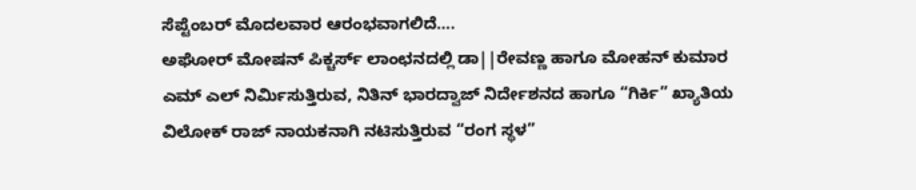ಸೆಪ್ಟೆಂಬರ್ ಮೊದಲವಾರ ಆರಂಭವಾಗಲಿದೆ….
ಅಘೋರ್ ಮೋಷನ್ ಪಿಕ್ಚರ್ಸ್ ಲಾಂಛನದಲ್ಲಿ ಡಾ||ರೇವಣ್ಣ ಹಾಗೂ ಮೋಹನ್ ಕುಮಾರ ಎಮ್ ಎಲ್ ನಿರ್ಮಿಸುತ್ತಿರುವ, ನಿತಿನ್ ಭಾರದ್ವಾಜ್ ನಿರ್ದೇಶನದ ಹಾಗೂ “ಗಿರ್ಕಿ” ಖ್ಯಾತಿಯ ವಿಲೋಕ್ ರಾಜ್ ನಾಯಕನಾಗಿ ನಟಿಸುತ್ತಿರುವ “ರಂಗ ಸ್ಥಳ”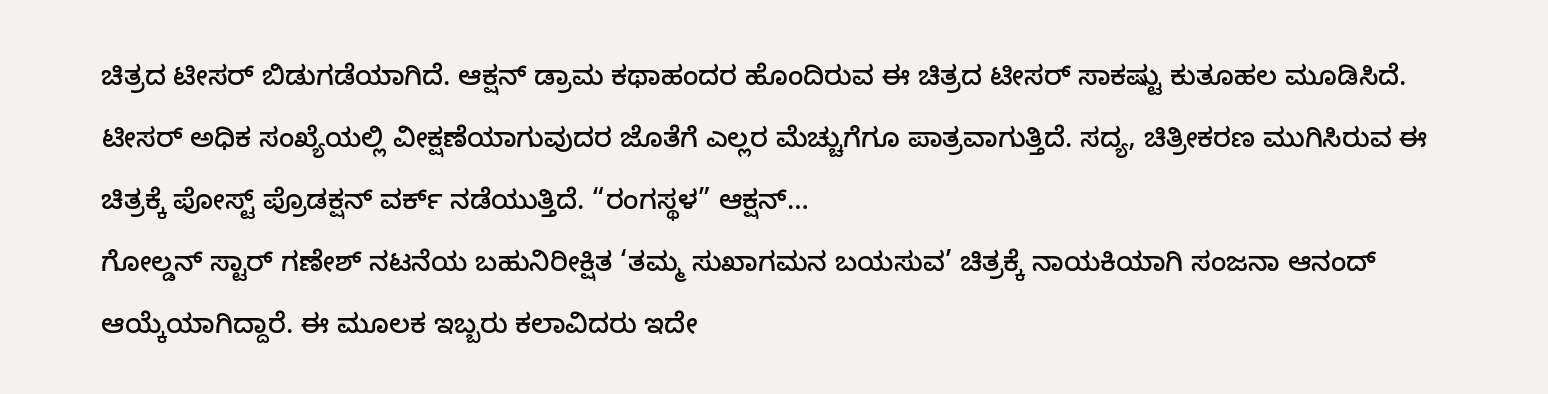ಚಿತ್ರದ ಟೀಸರ್ ಬಿಡುಗಡೆಯಾಗಿದೆ. ಆಕ್ಷನ್ ಡ್ರಾಮ ಕಥಾಹಂದರ ಹೊಂದಿರುವ ಈ ಚಿತ್ರದ ಟೀಸರ್ ಸಾಕಷ್ಟು ಕುತೂಹಲ ಮೂಡಿಸಿದೆ. ಟೀಸರ್ ಅಧಿಕ ಸಂಖ್ಯೆಯಲ್ಲಿ ವೀಕ್ಷಣೆಯಾಗುವುದರ ಜೊತೆಗೆ ಎಲ್ಲರ ಮೆಚ್ಚುಗೆಗೂ ಪಾತ್ರವಾಗುತ್ತಿದೆ. ಸದ್ಯ, ಚಿತ್ರೀಕರಣ ಮುಗಿಸಿರುವ ಈ ಚಿತ್ರಕ್ಕೆ ಪೋಸ್ಟ್ ಪ್ರೊಡಕ್ಷನ್ ವರ್ಕ್ ನಡೆಯುತ್ತಿದೆ. “ರಂಗಸ್ಥಳ” ಆಕ್ಷನ್…
ಗೋಲ್ಡನ್ ಸ್ಟಾರ್ ಗಣೇಶ್ ನಟನೆಯ ಬಹುನಿರೀಕ್ಷಿತ ‘ತಮ್ಮ ಸುಖಾಗಮನ ಬಯಸುವ’ ಚಿತ್ರಕ್ಕೆ ನಾಯಕಿಯಾಗಿ ಸಂಜನಾ ಆನಂದ್ ಆಯ್ಕೆಯಾಗಿದ್ದಾರೆ. ಈ ಮೂಲಕ ಇಬ್ಬರು ಕಲಾವಿದರು ಇದೇ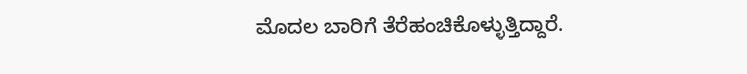ಮೊದಲ ಬಾರಿಗೆ ತೆರೆಹಂಚಿಕೊಳ್ಳುತ್ತಿದ್ದಾರೆ.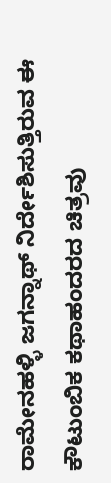ರಾಮೇನಹಳ್ಳಿ ಜಗನ್ನಾಥ್ ನಿರ್ದೇಶಿಸುತ್ತಿರುವ ಈ ಕೌಟುಂಬಿಕ ಕಥಾಹಂದರದ ಚಿತ್ರವು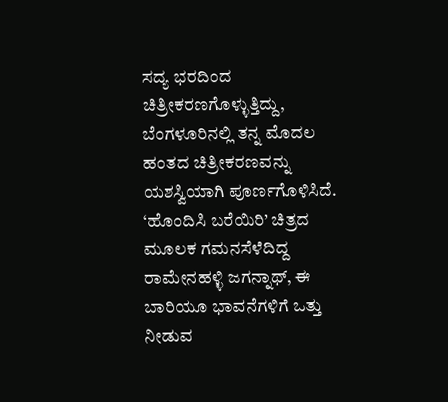ಸದ್ಯ ಭರದಿಂದ ಚಿತ್ರೀಕರಣಗೊಳ್ಳುತ್ತಿದ್ದು, ಬೆಂಗಳೂರಿನಲ್ಲಿ ತನ್ನ ಮೊದಲ ಹಂತದ ಚಿತ್ರೀಕರಣವನ್ನು ಯಶಸ್ವಿಯಾಗಿ ಪೂರ್ಣಗೊಳಿಸಿದೆ. ‘ಹೊಂದಿಸಿ ಬರೆಯಿರಿ’ ಚಿತ್ರದ ಮೂಲಕ ಗಮನಸೆಳೆದಿದ್ದ ರಾಮೇನಹಳ್ಳಿ ಜಗನ್ನಾಥ್, ಈ ಬಾರಿಯೂ ಭಾವನೆಗಳಿಗೆ ಒತ್ತು ನೀಡುವ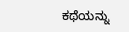ಕಥೆಯನ್ನು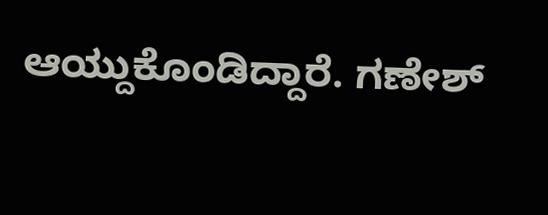ಆಯ್ದುಕೊಂಡಿದ್ದಾರೆ. ಗಣೇಶ್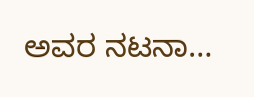ಅವರ ನಟನಾ…